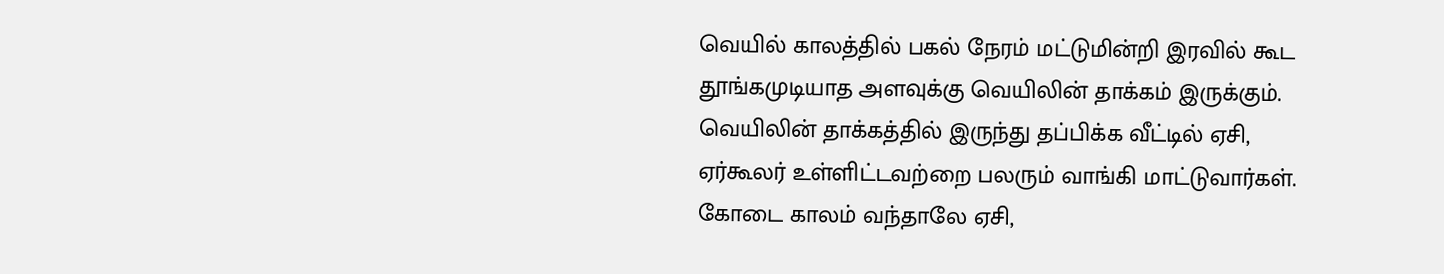வெயில் காலத்தில் பகல் நேரம் மட்டுமின்றி இரவில் கூட தூங்கமுடியாத அளவுக்கு வெயிலின் தாக்கம் இருக்கும். வெயிலின் தாக்கத்தில் இருந்து தப்பிக்க வீட்டில் ஏசி, ஏர்கூலர் உள்ளிட்டவற்றை பலரும் வாங்கி மாட்டுவார்கள். கோடை காலம் வந்தாலே ஏசி,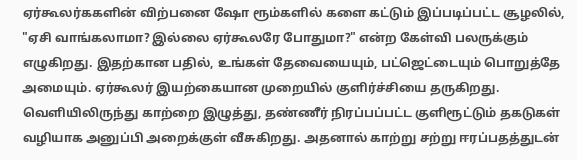ஏர்கூலர்ககளின் விற்பனை ஷோ ரூம்களில் களை கட்டும் இப்படிப்பட்ட சூழலில், "ஏசி வாங்கலாமா? இல்லை ஏர்கூலரே போதுமா?" என்ற கேள்வி பலருக்கும் எழுகிறது. இதற்கான பதில், உங்கள் தேவையையும், பட்ஜெட்டையும் பொறுத்தே அமையும். ஏர்கூலர் இயற்கையான முறையில் குளிர்ச்சியை தருகிறது. வெளியிலிருந்து காற்றை இழுத்து, தண்ணீர் நிரப்பப்பட்ட குளிரூட்டும் தகடுகள் வழியாக அனுப்பி அறைக்குள் வீசுகிறது. அதனால் காற்று சற்று ஈரப்பதத்துடன்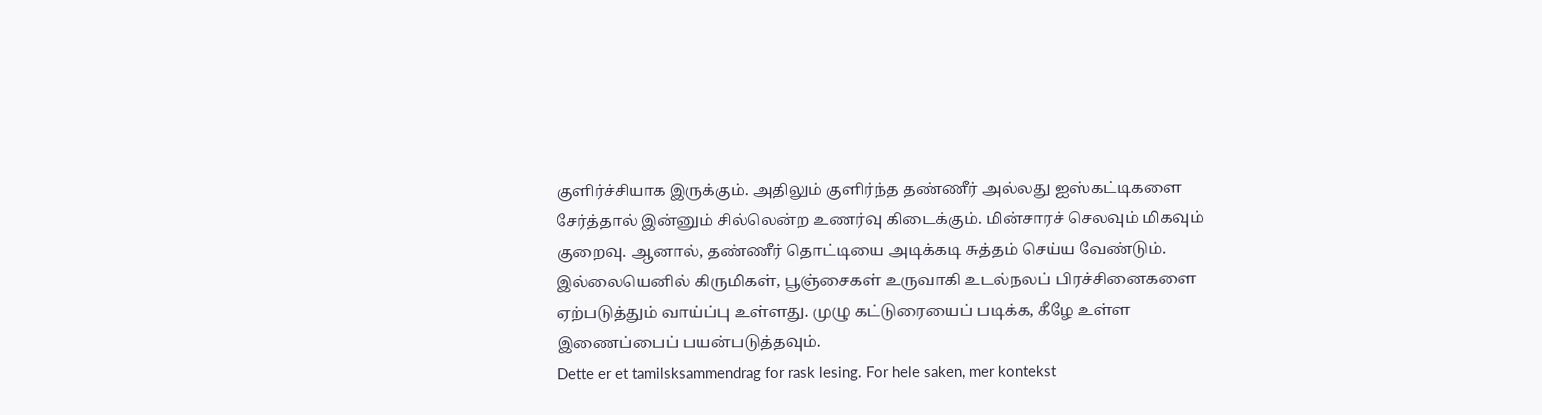குளிர்ச்சியாக இருக்கும். அதிலும் குளிர்ந்த தண்ணீர் அல்லது ஐஸ்கட்டிகளை சேர்த்தால் இன்னும் சில்லென்ற உணர்வு கிடைக்கும். மின்சாரச் செலவும் மிகவும் குறைவு. ஆனால், தண்ணீர் தொட்டியை அடிக்கடி சுத்தம் செய்ய வேண்டும். இல்லையெனில் கிருமிகள், பூஞ்சைகள் உருவாகி உடல்நலப் பிரச்சினைகளை ஏற்படுத்தும் வாய்ப்பு உள்ளது. முழு கட்டுரையைப் படிக்க, கீழே உள்ள இணைப்பைப் பயன்படுத்தவும்.
Dette er et tamilsksammendrag for rask lesing. For hele saken, mer kontekst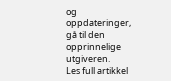og oppdateringer, gå til den opprinnelige utgiveren.
Les full artikkel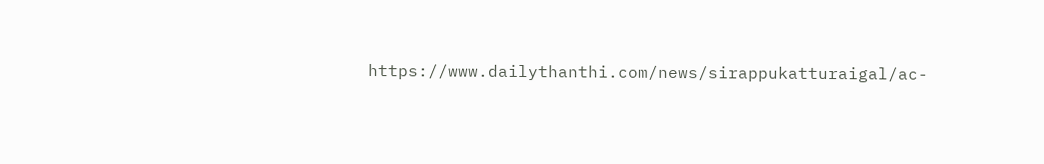https://www.dailythanthi.com/news/sirappukatturaigal/ac-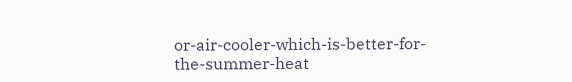or-air-cooler-which-is-better-for-the-summer-heat